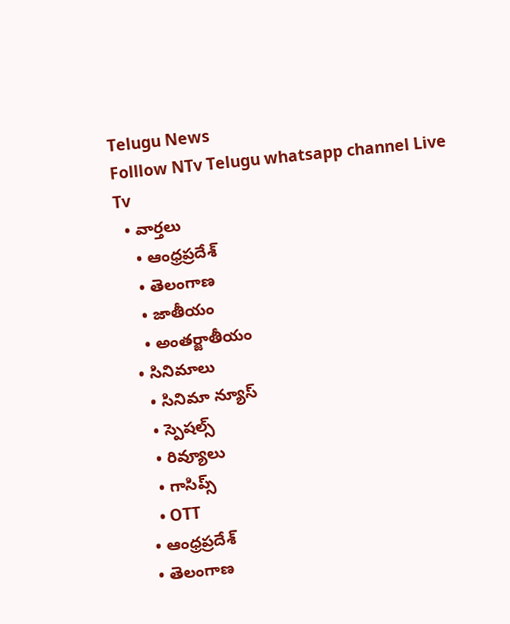Telugu News
Folllow NTv Telugu whatsapp channel Live Tv
  • వార్తలు
    • ఆంధ్రప్రదేశ్
    • తెలంగాణ
    • జాతీయం
    • అంతర్జాతీయం
  • సినిమాలు
    • సినిమా న్యూస్
    • స్పెషల్స్
    • రివ్యూలు
    • గాసిప్స్
    • OTT
  • ఆంధ్రప్రదేశ్
  • తెలంగాణ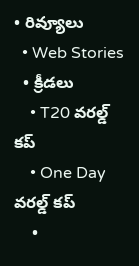• రివ్యూలు
  • Web Stories
  • క్రీడలు
    • T20 వరల్డ్ కప్
    • One Day వరల్డ్ కప్
    •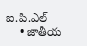ఐ.పి.ఎల్
    • జాతీయ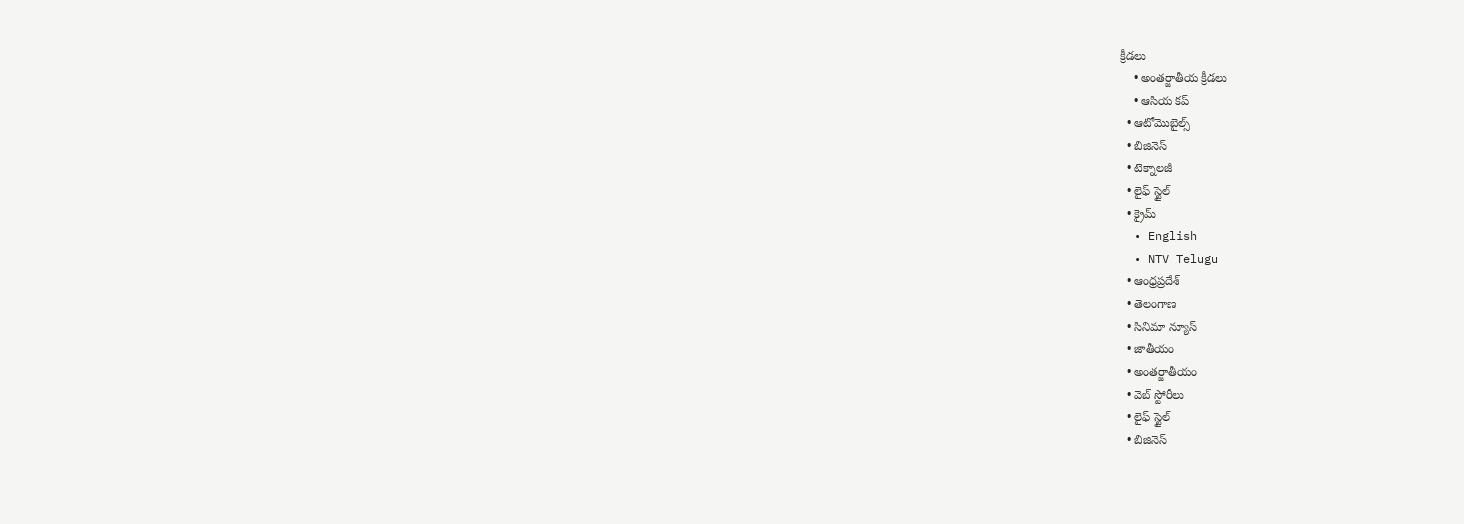క్రీడలు
    • అంతర్జాతీయ క్రీడలు
    • ఆసియ కప్
  • ఆటోమొబైల్స్
  • బిజినెస్‌
  • టెక్నాలజీ
  • లైఫ్ స్టైల్
  • క్రైమ్
  • English
  • NTV Telugu
  • ఆంధ్రప్రదేశ్
  • తెలంగాణ
  • సినిమా న్యూస్
  • జాతీయం
  • అంతర్జాతీయం
  • వెబ్ స్టోరీలు
  • లైఫ్ స్టైల్
  • బిజినెస్‌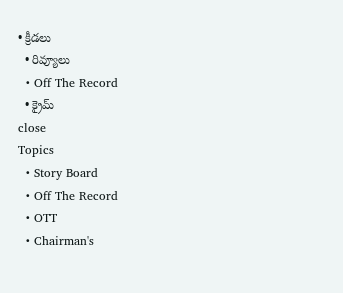• క్రీడలు
  • రివ్యూలు
  • Off The Record
  • క్రైమ్
close
Topics
  • Story Board
  • Off The Record
  • OTT
  • Chairman's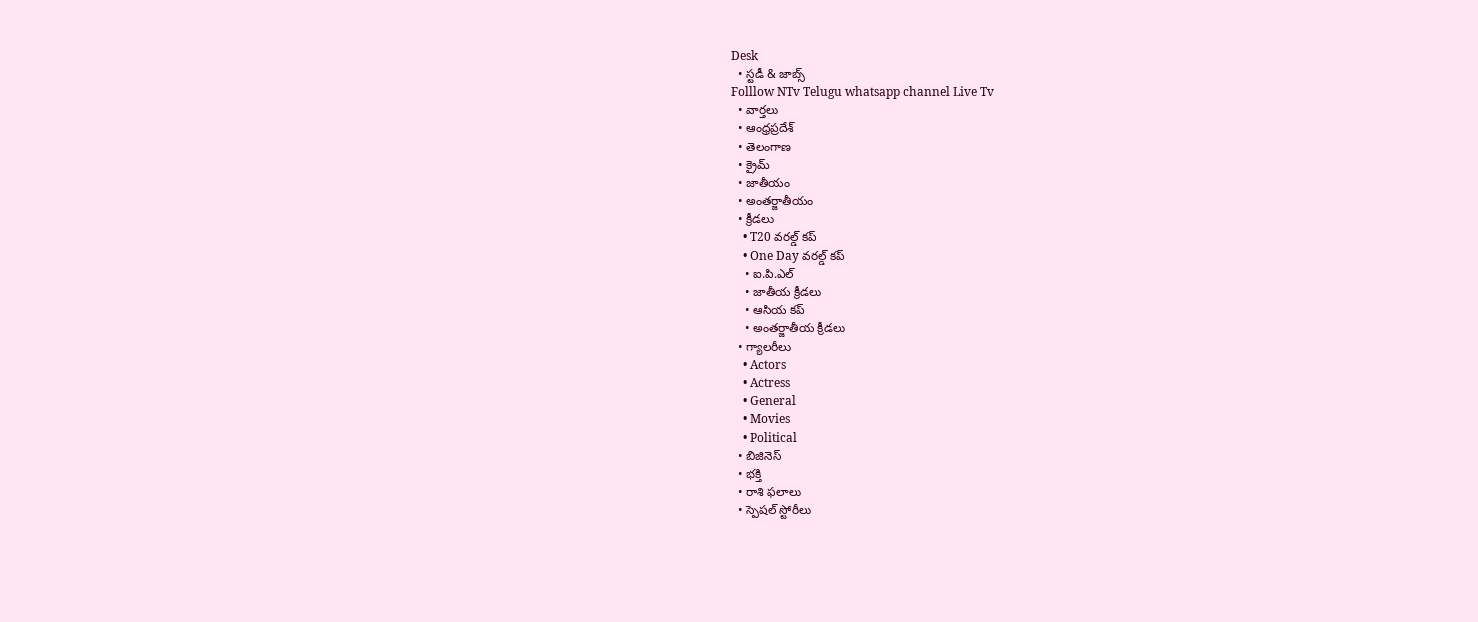Desk
  • స్టడీ & జాబ్స్
Folllow NTv Telugu whatsapp channel Live Tv
  • వార్తలు
  • ఆంధ్రప్రదేశ్
  • తెలంగాణ
  • క్రైమ్
  • జాతీయం
  • అంతర్జాతీయం
  • క్రీడలు
    • T20 వరల్డ్ కప్
    • One Day వరల్డ్ కప్
    • ఐ.పి.ఎల్
    • జాతీయ క్రీడలు
    • ఆసియ కప్
    • అంతర్జాతీయ క్రీడలు
  • గ్యాలరీలు
    • Actors
    • Actress
    • General
    • Movies
    • Political
  • బిజినెస్‌
  • భక్తి
  • రాశి ఫలాలు
  • స్పెషల్‌ స్టోరీలు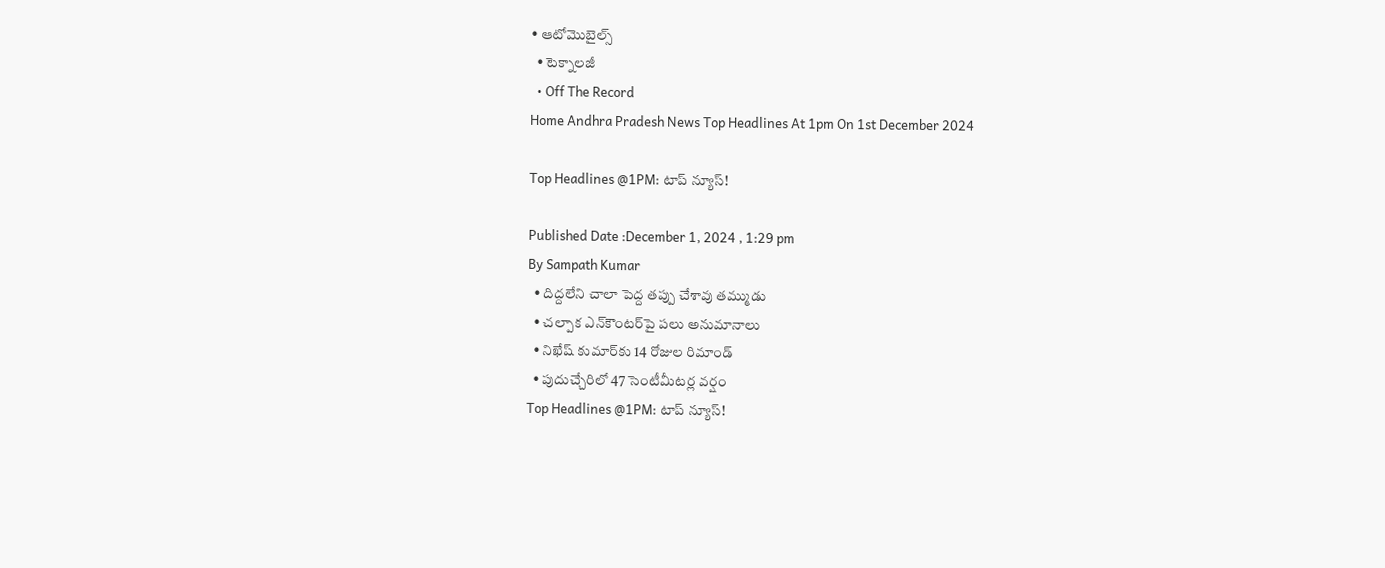• ఆటోమొబైల్స్
  • టెక్నాలజీ
  • Off The Record
Home Andhra Pradesh News Top Headlines At 1pm On 1st December 2024

Top Headlines @1PM: టాప్‌ న్యూస్‌!

Published Date :December 1, 2024 , 1:29 pm
By Sampath Kumar
  • దిద్దలేని చాలా పెద్ద తప్పు చేశావు తమ్ముడు
  • చల్పాక ఎన్‌కౌంటర్‌పై పలు అనుమానాలు
  • నిఖేష్ కుమార్‌కు 14 రోజుల రిమాండ్
  • పుదుచ్చేరిలో 47 సెంటీమీటర్ల వర్షం
Top Headlines @1PM: టాప్‌ న్యూస్‌!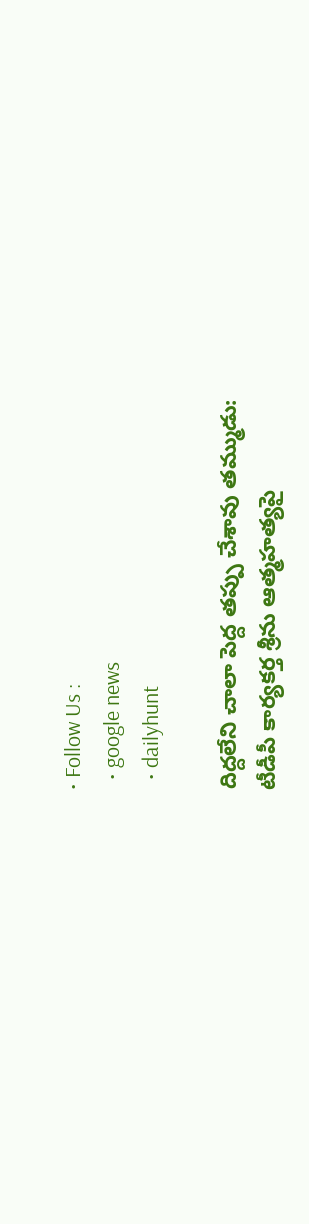• Follow Us :
  • google news
  • dailyhunt

దిద్దలేని చాలా పెద్ద తప్పు చేశావు తమ్ముడు:
టీడీపీ కార్యకర్త శ్రీను ఆత్మహత్యపై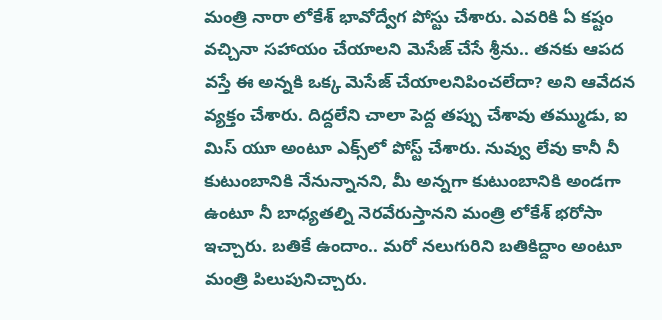మంత్రి నారా లోకేశ్‌ భావోద్వేగ పోస్టు చేశారు. ఎవరికి ఏ కష్టం వచ్చినా సహాయం చేయాలని మెసేజ్ చేసే శ్రీను.. తనకు ఆపద వస్తే ఈ అన్నకి ఒక్క మెసేజ్ చేయాలనిపించలేదా? అని ఆవేదన వ్యక్తం చేశారు. దిద్దలేని చాలా పెద్ద తప్పు చేశావు తమ్ముడు, ఐ మిస్ యూ అంటూ ఎక్స్‌లో పోస్ట్ చేశారు. నువ్వు లేవు కానీ నీ కుటుంబానికి నేనున్నానని, మీ అన్నగా కుటుంబానికి అండగా ఉంటూ నీ బాధ్యతల్ని నెరవేరుస్తానని మంత్రి లోకేశ్‌ భరోసా ఇచ్చారు. బతికే ఉందాం.. మరో నలుగురిని బతికిద్దాం అంటూ మంత్రి పిలుపునిచ్చారు.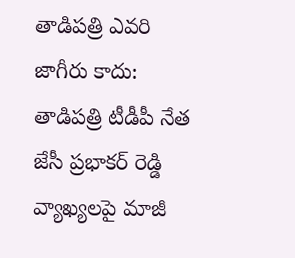తాడిపత్రి ఎవరి జాగీరు కాదు:
తాడిపత్రి టీడీపీ నేత జేసీ ప్రభాకర్ రెడ్డి వ్యాఖ్యలపై మాజీ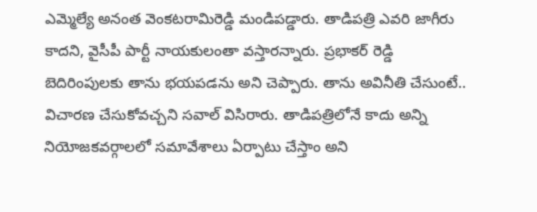ఎమ్మెల్యే అనంత వెంకటరామిరెడ్డి మండిపడ్డారు. తాడిపత్రి ఎవరి జాగీరు కాదని, వైసీపీ పార్టీ నాయకులంతా వస్తారన్నారు. ప్రభాకర్ రెడ్డి బెదిరింపులకు తాను భయపడను అని చెప్పారు. తాను అవినీతి చేసుంటే.. విచారణ చేసుకోవచ్చని సవాల్ విసిరారు. తాడిపత్రిలోనే కాదు అన్ని నియోజకవర్గాలలో సమావేశాలు ఏర్పాటు చేస్తాం అని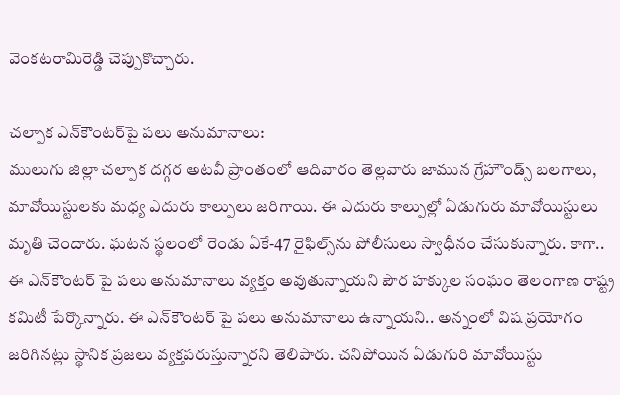వెంకటరామిరెడ్డి చెప్పుకొచ్చారు.

చల్పాక ఎన్‌కౌంటర్‌పై పలు అనుమానాలు:
ములుగు జిల్లా చల్పాక దగ్గర అటవీ ప్రాంతంలో ఆదివారం తెల్లవారు జామున గ్రేహౌండ్స్ బలగాలు, మావోయిస్టులకు మధ్య ఎదురు కాల్పులు జరిగాయి. ఈ ఎదురు కాల్పుల్లో ఏడుగురు మావోయిస్టులు మృతి చెందారు. ఘటన స్థలంలో రెండు ఏకే-47 రైఫిల్స్‌ను పోలీసులు స్వాధీనం చేసుకున్నారు. కాగా.. ఈ ఎన్‌కౌంటర్ పై పలు అనుమానాలు వ్యక్తం అవుతున్నాయని పౌర హక్కుల సంఘం తెలంగాణ రాష్ట్ర కమిటీ పేర్కొన్నారు. ఈ ఎన్‌కౌంటర్ పై పలు అనుమానాలు ఉన్నాయని.. అన్నంలో విష ప్రయోగం జరిగినట్లు స్థానిక ప్రజలు వ్యక్తపరుస్తున్నారని తెలిపారు. చనిపోయిన ఏడుగురి మావోయిస్టు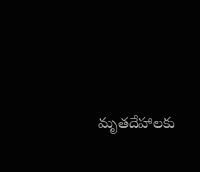మృతదేహాలకు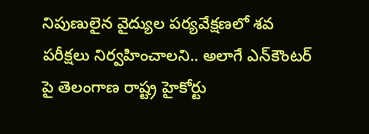నిపుణులైన వైద్యుల పర్యవేక్షణలో శవ పరీక్షలు నిర్వహించాలని.. అలాగే ఎన్‌కౌంటర్ పై తెలంగాణ రాష్ట్ర హైకోర్టు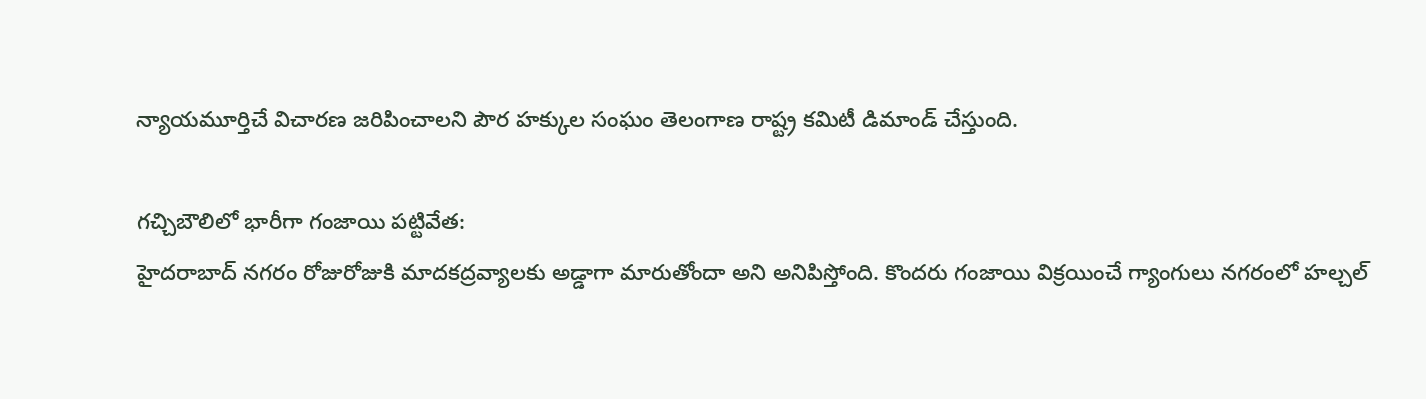న్యాయమూర్తిచే విచారణ జరిపించాలని పౌర హక్కుల సంఘం తెలంగాణ రాష్ట్ర కమిటీ డిమాండ్ చేస్తుంది.

గచ్చిబౌలిలో భారీగా గంజాయి పట్టివేత:
హైదరాబాద్ నగరం రోజురోజుకి మాదకద్రవ్యాలకు అడ్డాగా మారుతోందా అని అనిపిస్తోంది. కొందరు గంజాయి విక్రయించే గ్యాంగులు నగరంలో హల్చల్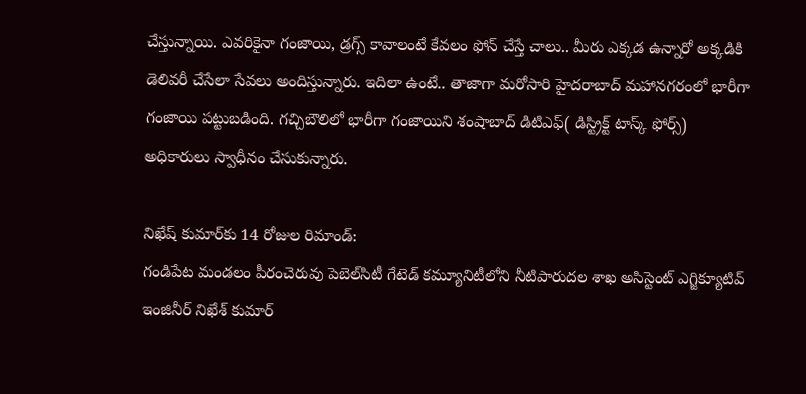చేస్తున్నాయి. ఎవరికైనా గంజాయి, డ్రగ్స్ కావాలంటే కేవలం ఫోన్ చేస్తే చాలు.. మీరు ఎక్కడ ఉన్నారో అక్కడికి డెలివరీ చేసేలా సేవలు అందిస్తున్నారు. ఇదిలా ఉంటే.. తాజాగా మరోసారి హైదరాబాద్ మహానగరంలో భారీగా గంజాయి పట్టుబడింది. గచ్చిబౌలిలో భారీగా గంజాయిని శంషాబాద్ డిటిఎఫ్( డిస్ట్రిక్ట్ టాస్క్ ఫోర్స్) అధికారులు స్వాధీనం చేసుకున్నారు.

నిఖేష్ కుమార్‌కు 14 రోజుల రిమాండ్:
గండిపేట మండలం పీరంచెరువు పెబెల్‌సిటీ గేటెడ్‌ కమ్యూనిటీలోని నీటిపారుదల శాఖ అసిస్టెంట్ ఎగ్జిక్యూటివ్ ఇంజినీర్ నిఖేశ్‌ కుమార్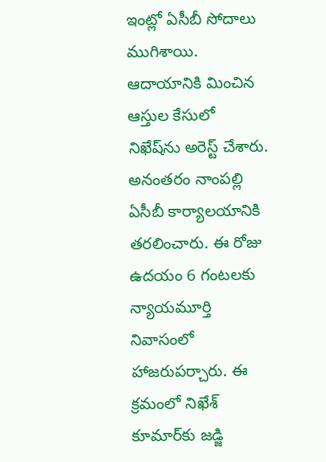ఇంట్లో ఏసీబీ సోదాలు ముగిశాయి. ఆదాయానికి మించిన ఆస్తుల కేసులో నిఖేష్‌ను అరెస్ట్ చేశారు. అనంతరం నాంపల్లి ఏసీబీ కార్యాలయానికి తరలించారు. ఈ రోజు ఉదయం 6 గంటలకు న్యాయమూర్తి నివాసంలో హాజరుపర్చారు. ఈ క్రమంలో నిఖేశ్‌ కూమార్‌కు జడ్జి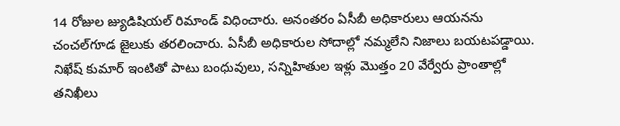14 రోజుల జ్యుడిషియల్ రిమాండ్ విధించారు. అనంతరం ఏసీబీ అధికారులు ఆయనను చంచల్‌గూడ జైలుకు తరలించారు. ఏసీబీ అధికారుల సోదాల్లో నమ్మలేని నిజాలు బయటపడ్డాయి. నిఖేష్ కుమార్ ఇంటితో పాటు బంధువులు, సన్నిహితుల ఇళ్లు మొత్తం 20 వేర్వేరు ప్రాంతాల్లో తనిఖీలు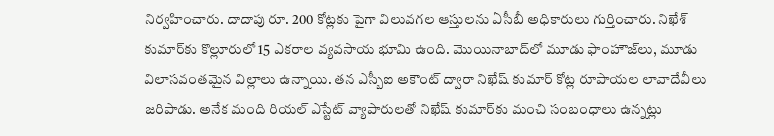నిర్వహించారు. దాదాపు రూ. 200 కోట్లకు పైగా విలువగల ఆస్తులను ఏసీబీ అధికారులు గుర్తించారు. నిఖేశ్‌ కుమార్‌కు కొల్లూరులో 15 ఎకరాల వ్యవసాయ భూమి ఉంది. మొయినాబాద్‌లో మూడు ఫాంహౌజ్‌లు, మూడు విలాసవంతమైన విల్లాలు ఉన్నాయి. తన ఎస్బీఐ అకౌంట్ ద్వారా నిఖేష్ కుమార్ కోట్ల రూపాయల లావాదేవీలు జరిపాడు. అనేక మంది రియల్ ఎస్టేట్‌ వ్యాపారులతో నిఖేష్ కుమార్‌కు మంచి సంబంధాలు ఉన్నట్లు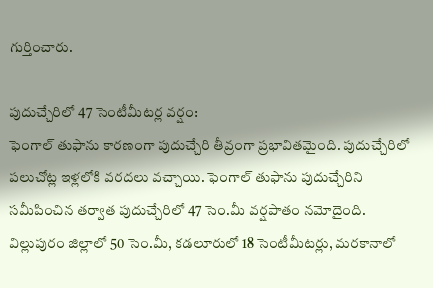గుర్తించారు.

పుదుచ్చేరిలో 47 సెంటీమీటర్ల వర్షం:
ఫెంగాల్ తుఫాను కారణంగా పుదుచ్చేరి తీవ్రంగా ప్రభావితమైంది. పుదుచ్చేరిలో పలుచోట్ల ఇళ్లలోకి వరదలు వచ్చాయి. ఫెంగాల్ తుఫాను పుదుచ్చేరిని సమీపించిన తర్వాత పుదుచ్చేరిలో 47 సెం.మీ వర్షపాతం నమోదైంది. విల్లుపురం జిల్లాలో 50 సెం.మీ, కడలూరులో 18 సెంటీమీటర్లు, మరకానాలో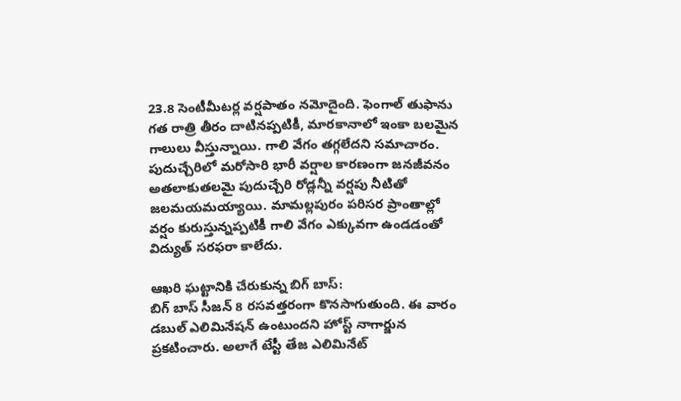23.8 సెంటీమీటర్ల వర్షపాతం నమోదైంది. ఫెంగాల్ తుఫాను గత రాత్రి తీరం దాటినప్పటికీ, మారకానాలో ఇంకా బలమైన గాలులు వీస్తున్నాయి. గాలి వేగం తగ్గలేదని సమాచారం. పుదుచ్చేరిలో మరోసారి భారీ వర్షాల కారణంగా జనజీవనం అతలాకుతలమై పుదుచ్చేరి రోడ్లన్నీ వర్షపు నీటితో జలమయమయ్యాయి. మామల్లపురం పరిసర ప్రాంతాల్లో వర్షం కురుస్తున్నప్పటికీ గాలి వేగం ఎక్కువగా ఉండడంతో విద్యుత్ సరఫరా కాలేదు.

ఆఖరి ఘట్టానికి చేరుకున్న బిగ్ బాస్:
బిగ్ బాస్ సీజన్ 8 రసవత్తరంగా కొనసాగుతుంది. ఈ వారం డబుల్ ఎలిమినేషన్ ఉంటుందని హోస్ట్ నాగార్జున ప్రకటించారు. అలాగే టేస్టీ తేజ ఎలిమినేట్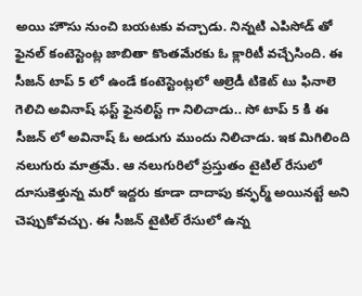అయి హౌసు నుంచి బయటకు వచ్చాడు. నిన్నటి ఎపిసోడ్ తో ఫైనల్ కంటెస్టెంట్ల జాబితా కొంతమేరకు ఓ క్లారిటీ వచ్చేసింది. ఈ సీజన్ టాప్ 5 లో ఉండే కంటెస్టెంట్లలో ఆల్రెడీ టికెట్ టు ఫినాలె గెలిచి అవినాష్ ఫస్ట్ ఫైనలిస్ట్ గా నిలిచాడు.. సో టాప్ 5 కి ఈ సీజన్ లో అవినాష్ ఓ అడుగు ముందు నిలిచాడు. ఇక మిగిలింది నలుగురు మాత్రమే. ఆ నలుగురిలో ప్రస్తుతం టైటిల్ రేసులో దూసుకెళ్తున్న మరో ఇద్దరు కూడా దాదాపు కన్ఫర్మ్ అయినట్టే అని చెప్పుకోవచ్చు. ఈ సీజన్ టైటిల్ రేసులో ఉన్న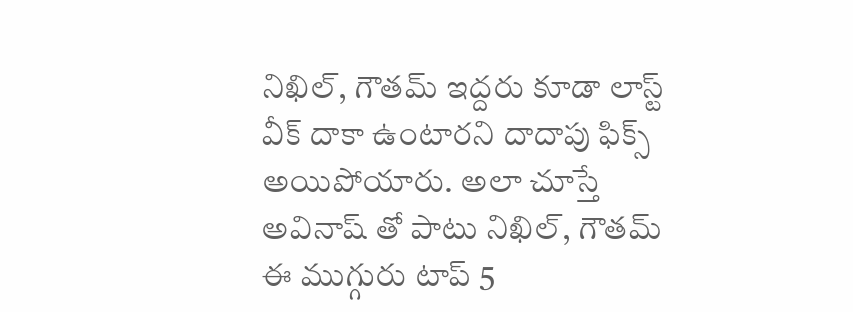నిఖిల్, గౌతమ్ ఇద్దరు కూడా లాస్ట్ వీక్ దాకా ఉంటారని దాదాపు ఫిక్స్ అయిపోయారు. అలా చూస్తే అవినాష్ తో పాటు నిఖిల్, గౌతమ్ ఈ ముగ్గురు టాప్ 5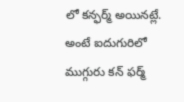లో కన్ఫర్మ్ అయినట్లే. అంటే ఐదుగురిలో ముగ్గురు కన్ ఫర్మ్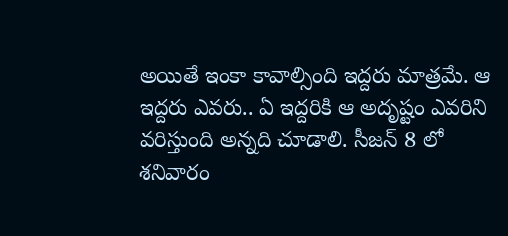అయితే ఇంకా కావాల్సింది ఇద్దరు మాత్రమే. ఆ ఇద్దరు ఎవరు.. ఏ ఇద్దరికి ఆ అదృష్టం ఎవరిని వరిస్తుంది అన్నది చూడాలి. సీజన్ 8 లో శనివారం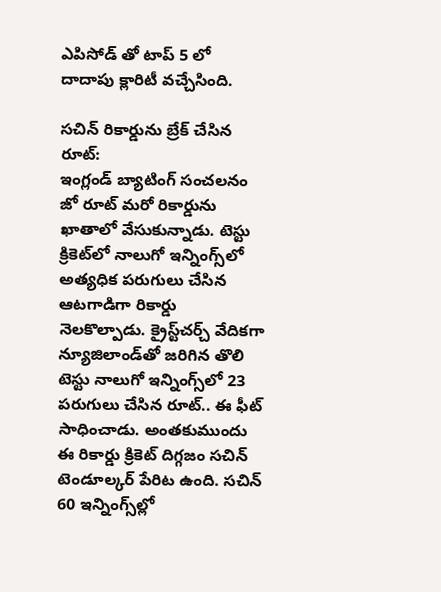ఎపిసోడ్ తో టాప్ 5 లో దాదాపు క్లారిటీ వచ్చేసింది.

సచిన్‌ రికార్డును బ్రేక్ చేసిన రూట్:
ఇంగ్లండ్ బ్యాటింగ్ సంచలనం జో రూట్ మరో రికార్డును ఖాతాలో వేసుకున్నాడు. టెస్టు క్రికెట్‌లో నాలుగో ఇన్నింగ్స్‌లో అత్యధిక పరుగులు చేసిన ఆటగాడిగా రికార్డు నెలకొల్పాడు. క్రైస్ట్‌చర్చ్ వేదికగా న్యూజిలాండ్‌తో జరిగిన తొలి టెస్టు నాలుగో ఇన్నింగ్స్‌లో 23 పరుగులు చేసిన రూట్.. ఈ ఫీట్ సాధించాడు. అంతకుముందు ఈ రికార్డు క్రికెట్ దిగ్గజం సచిన్ టెండూల్కర్ పేరిట ఉంది. సచిన్ 60 ఇన్నింగ్స్‌ల్లో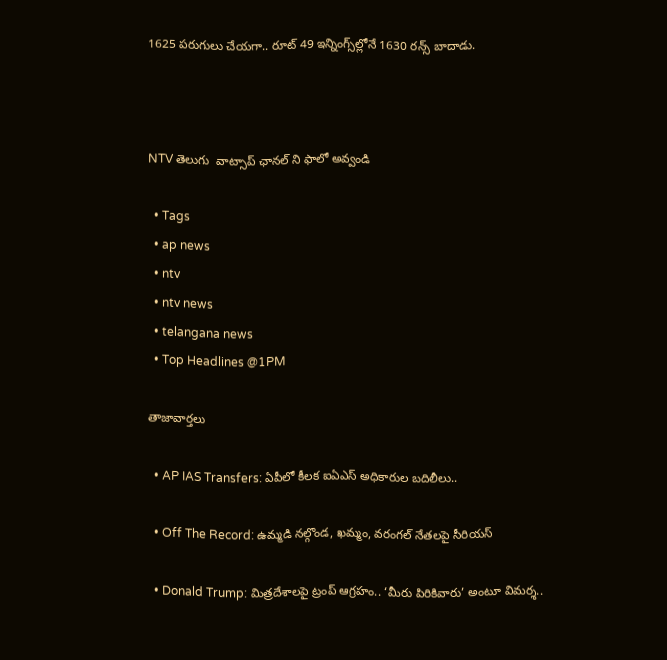1625 పరుగులు చేయగా.. రూట్ 49 ఇన్నింగ్స్‌ల్లోనే 1630 రన్స్ బాదాడు.



NTV తెలుగు  వాట్సాప్ ఛానల్ ని ఫాలో అవ్వండి

  • Tags
  • ap news
  • ntv
  • ntv news
  • telangana news
  • Top Headlines @1PM

తాజావార్తలు

  • AP IAS Transfers: ఏపీలో కీలక ఐఏఎస్ అధికారుల బదిలీలు..

  • Off The Record: ఉమ్మడి నల్గొండ, ఖమ్మం, వరంగల్ నేతలపై సీరియస్

  • Donald Trump: మిత్రదేశాలపై ట్రంప్ ఆగ్రహం.. ‘మీరు పిరికివారు’ అంటూ విమర్శ..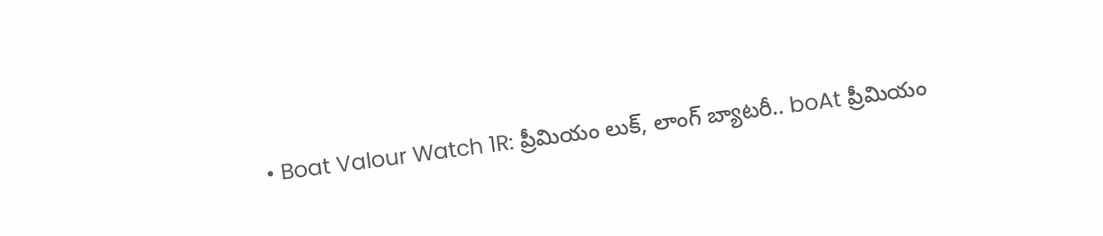• Boat Valour Watch 1R: ప్రీమియం లుక్, లాంగ్ బ్యాటరీ.. boAt ప్రీమియం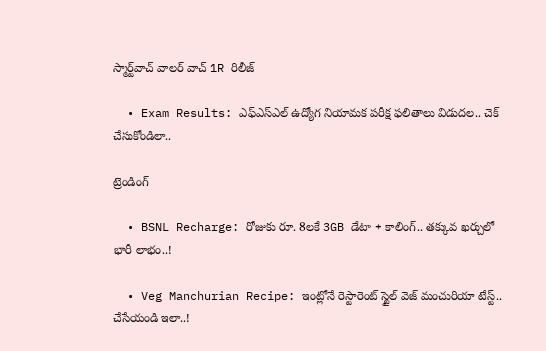స్మార్ట్‌వాచ్‌ వాలర్ వాచ్ 1R రిలీజ్

  • Exam Results: ఎఫ్ఎస్ఎల్ ఉద్యోగ నియామక పరీక్ష ఫలితాలు విడుదల.. చెక్ చేసుకోండిలా..

ట్రెండింగ్‌

  • BSNL Recharge: రోజుకు రూ. 8లకే 3GB డేటా + కాలింగ్.. తక్కువ ఖర్చులో భారీ లాభం..!

  • Veg Manchurian Recipe: ఇంట్లోనే రెస్టారెంట్ స్టైల్ వెజ్ మంచురియా టేస్ట్.. చేసేయండి ఇలా..!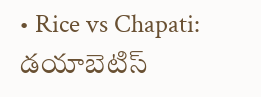• Rice vs Chapati: డయాబెటిస్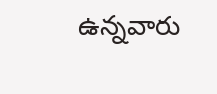ఉన్నవారు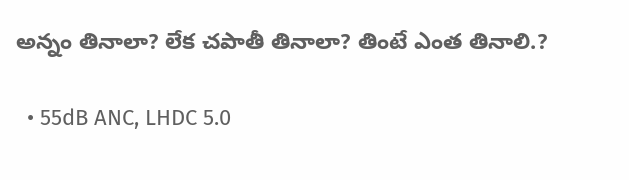అన్నం తినాలా? లేక చపాతీ తినాలా? తింటే ఎంత తినాలి.?

  • 55dB ANC, LHDC 5.0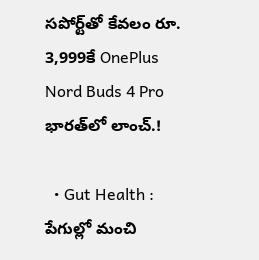సపోర్ట్‌తో కేవలం రూ. 3,999కే OnePlus Nord Buds 4 Pro భారత్‌లో లాంచ్.!

  • Gut Health : పేగుల్లో మంచి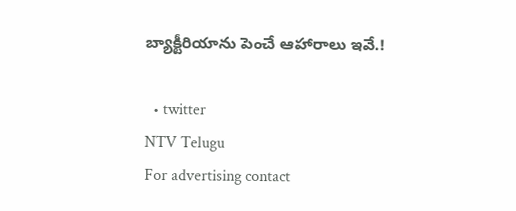బ్యాక్టీరియాను పెంచే ఆహారాలు ఇవే.!

  • twitter
NTV Telugu
For advertising contact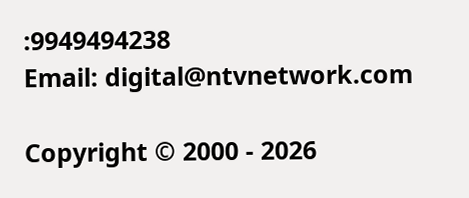:9949494238
Email: digital@ntvnetwork.com

Copyright © 2000 - 2026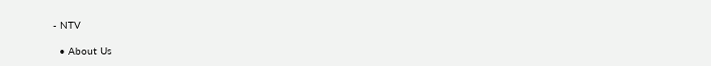- NTV

  • About Us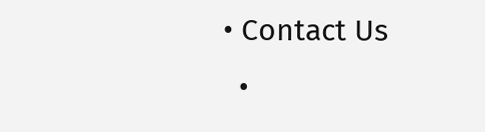• Contact Us
  •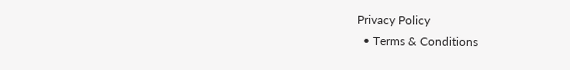Privacy Policy
  • Terms & Conditions